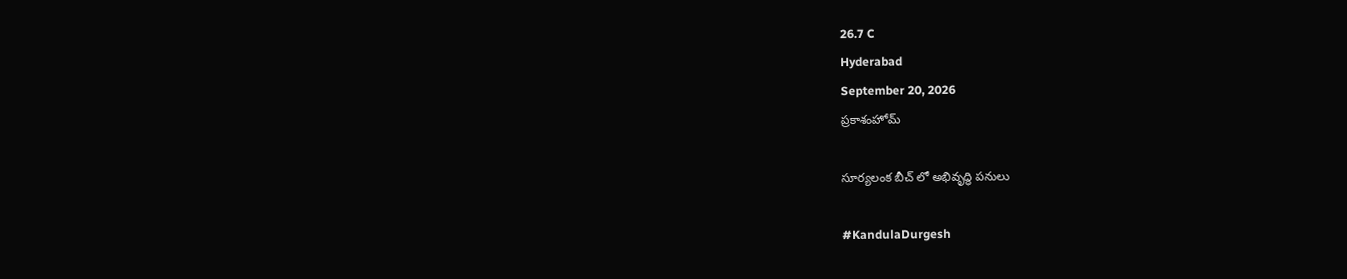26.7 C
Hyderabad
September 20, 2026
ప్రకాశంహోమ్

సూర్యలంక బీచ్ లో అభివృద్ధి పనులు

#KandulaDurgesh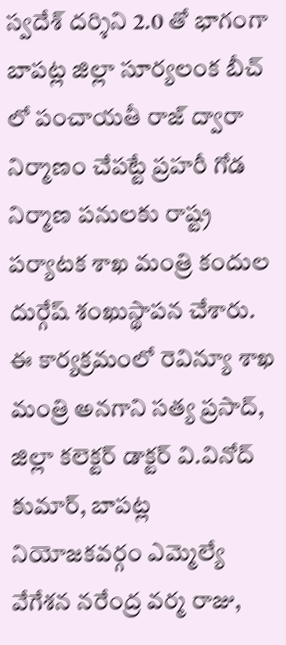స్వదేశ్ దర్శిని 2.0 తో భాగంగా బాపట్ల జిల్లా సూర్యలంక బీచ్ లో పంచాయతీ రాజ్ ద్వారా నిర్మాణం చేపట్టే ప్రహరీ గోడ నిర్మాణ పనులకు రాష్ట్ర పర్యాటక శాఖ మంత్రి కందుల దుర్గేష్ శంఖుస్థాపన చేశారు. ఈ కార్యక్రమంలో రెవిన్యూ శాఖ మంత్రి అనగాని సత్య ప్రసాద్, జిల్లా కలెక్టర్ డాక్టర్ వి.వినోద్ కుమార్, బాపట్ల నియోజకవర్గం ఎమ్మెల్యే వేగేశన నరేంద్ర వర్మ రాజు,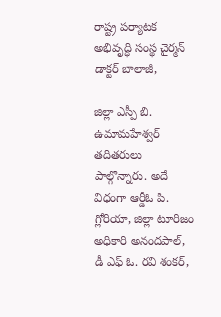రాష్ట్ర పర్యాటక అభివృద్ధి సంస్థ చైర్మన్ డాక్టర్ బాలాజీ,

జిల్లా ఎస్పీ బి. ఉమామహేశ్వర్ తదితరులు పాల్గొన్నారు. అదే విధంగా ఆర్డీఓ పి. గ్లోరియా, జిల్లా టూరిజం అధికారి అనందపాల్, డీ ఎఫ్ ఓ. రవి శంకర్,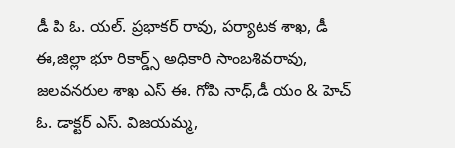డీ పి ఓ. యల్. ప్రభాకర్ రావు, పర్యాటక శాఖ, డీ ఈ,జిల్లా భూ రికార్డ్స్ అధికారి సాంబశివరావు, జలవనరుల శాఖ ఎస్ ఈ. గోపి నాధ్,డీ యం & హెచ్ ఓ. డాక్టర్ ఎస్. విజయమ్మ,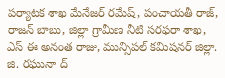పర్యాటక శాఖ మేనేజర్ రమేష్, పంచాయతీ రాజ్, రాజన్ బాబు, జిల్లా గ్రామీణ నీటి సరఫరా శాఖ, ఎస్ ఈ అనంత రాజు, మున్సిపల్ కమిషనర్ జిల్లా. జి. రఘునా ద్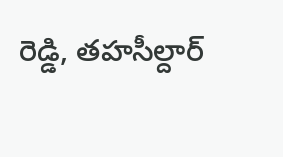రెడ్డి, తహసీల్దార్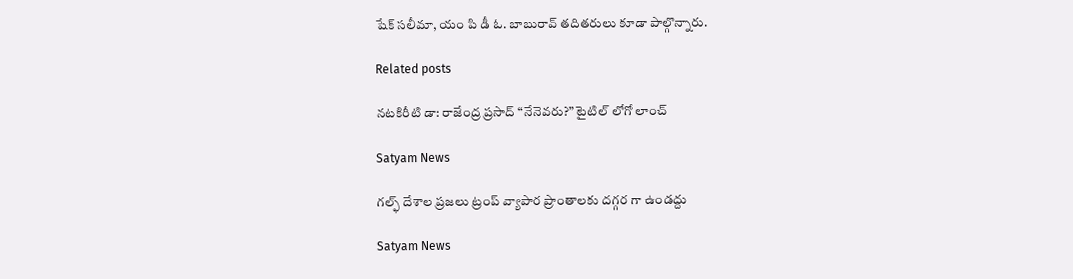షేక్ సలీమా, యం పి డీ ఓ. బాబురావ్ తదితరులు కూడా పాల్గొన్నారు.

Related posts

నటకిరీటి డా: రాజేంద్ర ప్రసాద్ “నేనెవరు?” టైటిల్ లోగో లాంచ్

Satyam News

గల్ఫ్ దేశాల ప్రజలు ట్రంప్ వ్యాపార ప్రాంతాలకు దగ్గర గా ఉండద్దు

Satyam News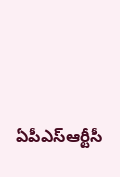ఏపీఎస్‌ఆర్టీసీ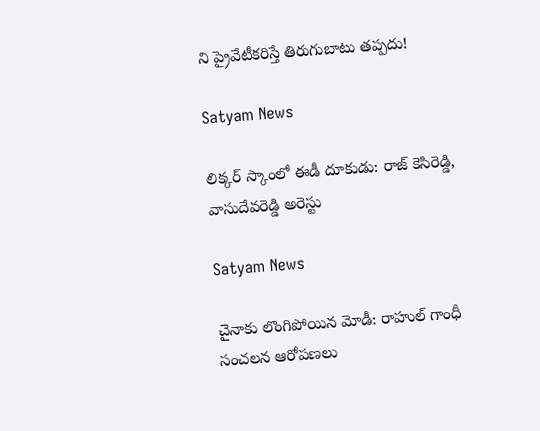ని ప్రైవేటీకరిస్తే తిరుగుబాటు తప్పదు!

Satyam News

లిక్కర్ స్కాంలో ఈడీ దూకుడు: రాజ్‌ కెసిరెడ్డి, వాసుదేవరెడ్డి అరెస్టు

Satyam News

చైనాకు లొంగిపోయిన మోడీ: రాహుల్ గాంధీ సంచలన ఆరోపణలు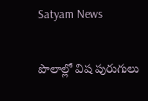Satyam News

పొలాల్లో విష పురుగులు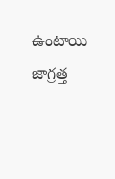ఉంటాయి జాగ్రత్త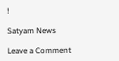!

Satyam News

Leave a Comment